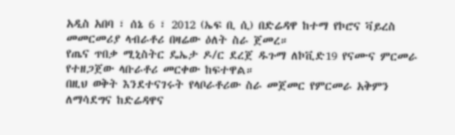አዲስ አበባ ፣ ሰኔ 6 ፣ 2012 (ኤፍ ቢ ሲ) በድሬዳዋ ከተማ የኮሮና ቫይረስ መመርመሪያ ላብራቶሪ በዛሬው ዕለት ስራ ጀመረ።
የጤና ጥበቃ ሚኒስትር ዴኤታ ዶ/ር ደረጀ ዱጉማ ለኮቪድ19 የናሙና ምርመራ የተዘጋጀው ላቡራቶሪ መርቀው ከፍተዋል።
በዚህ ወቅት እንደተናገሩት የላቦራቶሪው ስራ መጀመር የምርመራ አቅምን ለማሳደግና ከድሬዳዋና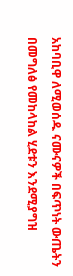አከባቢዋ ለሚወሰዱ ናሙናዎች በፍጥነት ውጤትን በመግለፅ የመከላከል ሂደቱን እንደሚያግዝ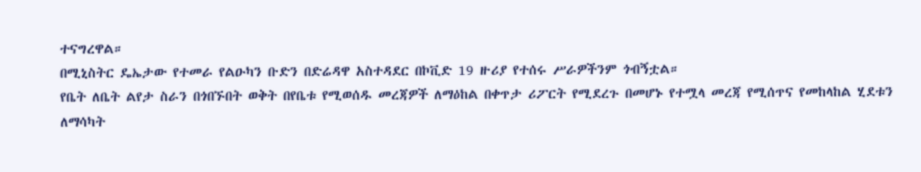ተናግረዋል።
በሚኒስትር ዴኤታው የተመራ የልዑካን ቡድን በድሬዳዋ አስተዳደር በኮቪድ 19 ዙሪያ የተሰሩ ሥራዎችንም ጎብኝቷል።
የቤት ለቤት ልየታ ስራን በጎበኙበት ወቅት በየቤቱ የሚወሰዱ መረጃዎች ለማዕከል በቀጥታ ሪፖርት የሚደረጉ በመሆኑ የተሟላ መረጃ የሚሰጥና የመከላከል ሂደቱን ለማሳካት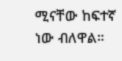ሚናቸው ከፍተኛ ነው ብለዋል።